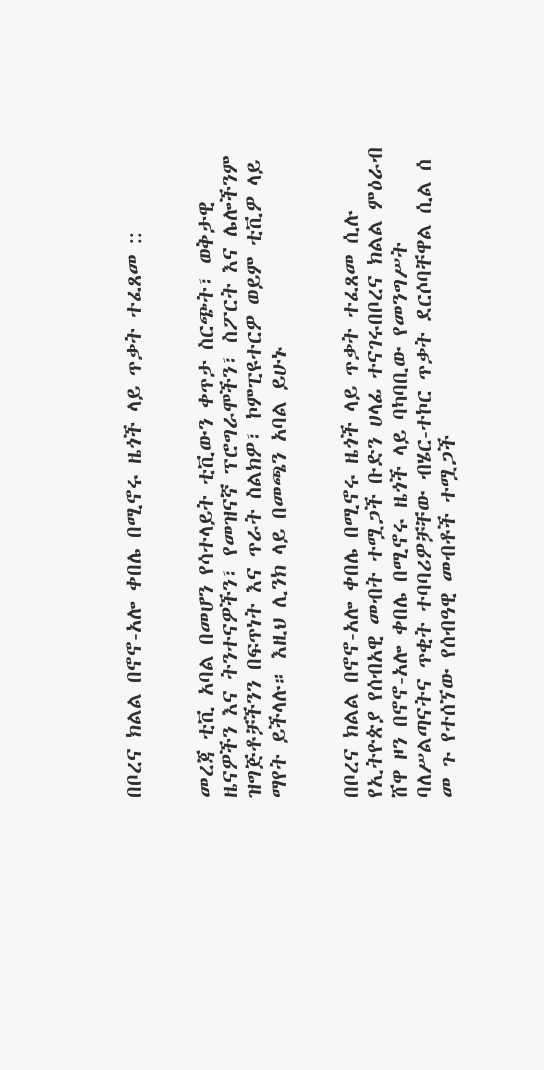በቦረና ክልል በኖኖ-አሎ ቀበሌ በሚኖሩ ዜጎች ላይ ጥቃት ተፈጸመ ::


መረጃ ቲቪ አባል በመሆን የሳተላይት ቲቪውን ቀጥታ ስርጭት፣ ወቅታዊ ዜናዎችን እና ትንተናዎችን፣ የመዝናኛ ፕሮግራሞችን፣ ስፖርት እና ሌሎችንም ዝግጅቶቻችንን በፍጥነት እና ጥራት ስልክዎ፣ ኮምፒዩተርዎ ወይም ቲቪዎ ላይ ማየት ይችላሉ። እዚህ ሊንክ ላይ በመጫን አባል ይሁኑ


በቦረና ክልል በኖኖ-አሎ ቀበሌ በሚኖሩ ዜጎች ላይ ጥቃት ተፈጸመ ሲሉ የኢትዮጵያ የሰብአዊ መብት ተሟጋች ቡድን ሀላፊ ተናገሩበቦረና ክልል ምዕራብ ሸዋ ዞን በኖኖ-አሎ ቀበሌ በሚኖሩ ዜጎች ላይ ባካባቢው የመንግሥት ባለሥልጣናትና ጥቂት ተባባሪዎቻቸው ብሄር-ተኮር ጥቃት ደርሶባቸዋል ሲል ሰ መ ጉ የተሰኘው የሰብዓዊ መብቶች ተሟጋች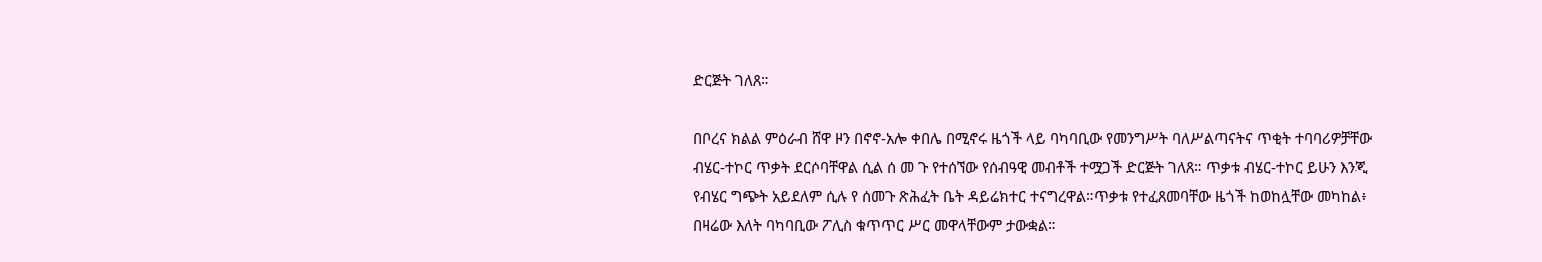ድርጅት ገለጸ።

በቦረና ክልል ምዕራብ ሸዋ ዞን በኖኖ-አሎ ቀበሌ በሚኖሩ ዜጎች ላይ ባካባቢው የመንግሥት ባለሥልጣናትና ጥቂት ተባባሪዎቻቸው ብሄር-ተኮር ጥቃት ደርሶባቸዋል ሲል ሰ መ ጉ የተሰኘው የሰብዓዊ መብቶች ተሟጋች ድርጅት ገለጸ። ጥቃቱ ብሄር-ተኮር ይሁን እንጂ የብሄር ግጭት አይደለም ሲሉ የ ሰመጉ ጽሕፈት ቤት ዳይሬክተር ተናግረዋል።ጥቃቱ የተፈጸመባቸው ዜጎች ከወከሏቸው መካከል፥ በዛሬው እለት ባካባቢው ፖሊስ ቁጥጥር ሥር መዋላቸውም ታውቋል።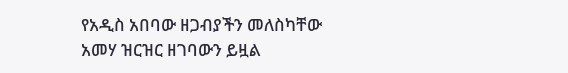የአዲስ አበባው ዘጋብያችን መለስካቸው አመሃ ዝርዝር ዘገባውን ይዟል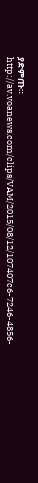ያድምጡ።  http://av.voanews.com/clips/VAM/2015/08/12/107407c6-7246-4856-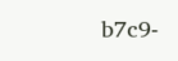b7c9-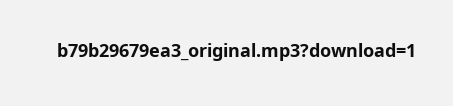b79b29679ea3_original.mp3?download=1